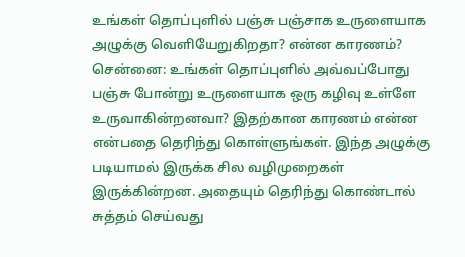உங்கள் தொப்புளில் பஞ்சு பஞ்சாக உருளையாக அழுக்கு வெளியேறுகிறதா? என்ன காரணம்?
சென்னை: உங்கள் தொப்புளில் அவ்வப்போது பஞ்சு போன்று உருளையாக ஒரு கழிவு உள்ளே உருவாகின்றனவா? இதற்கான காரணம் என்ன என்பதை தெரிந்து கொள்ளுங்கள். இந்த அழுக்கு படியாமல் இருக்க சில வழிமுறைகள் இருக்கின்றன. அதையும் தெரிந்து கொண்டால் சுத்தம் செய்வது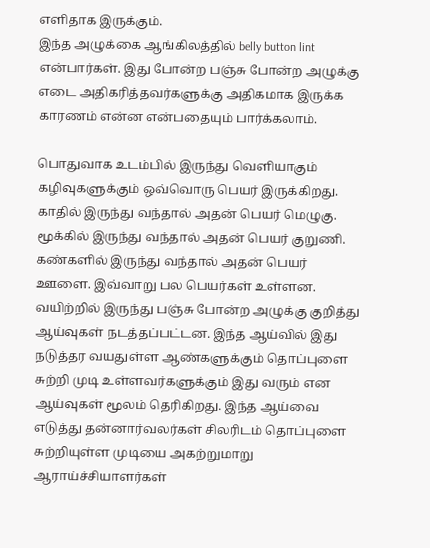எளிதாக இருக்கும்.
இந்த அழுக்கை ஆங்கிலத்தில் belly button lint என்பார்கள். இது போன்ற பஞ்சு போன்ற அழுக்கு எடை அதிகரித்தவர்களுக்கு அதிகமாக இருக்க காரணம் என்ன என்பதையும் பார்க்கலாம்.

பொதுவாக உடம்பில் இருந்து வெளியாகும் கழிவுகளுக்கும் ஒவ்வொரு பெயர் இருக்கிறது. காதில் இருந்து வந்தால் அதன் பெயர் மெழுகு. மூக்கில் இருந்து வந்தால் அதன் பெயர் குறுணி. கண்களில் இருந்து வந்தால் அதன் பெயர் ஊளை. இவ்வாறு பல பெயர்கள் உள்ளன.
வயிற்றில் இருந்து பஞ்சு போன்ற அழுக்கு குறித்து ஆய்வுகள் நடத்தப்பட்டன. இந்த ஆய்வில் இது நடுத்தர வயதுள்ள ஆண்களுக்கும் தொப்புளை சுற்றி முடி உள்ளவர்களுக்கும் இது வரும் என ஆய்வுகள் மூலம் தெரிகிறது. இந்த ஆய்வை எடுத்து தன்னார்வலர்கள் சிலரிடம் தொப்புளை சுற்றியுள்ள முடியை அகற்றுமாறு ஆராய்ச்சியாளர்கள்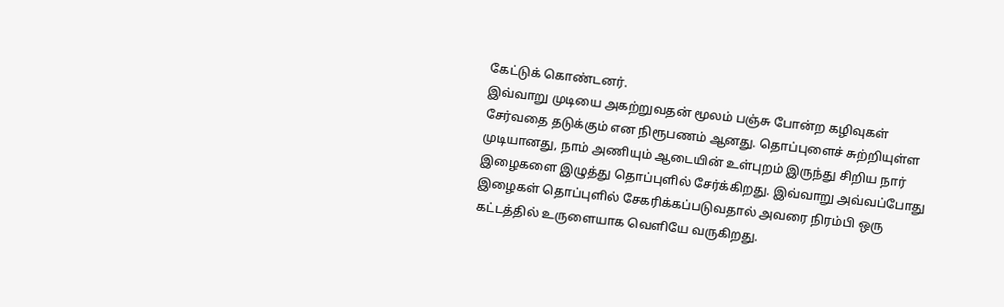கேட்டுக் கொண்டனர்.
இவ்வாறு முடியை அகற்றுவதன் மூலம் பஞ்சு போன்ற கழிவுகள் சேர்வதை தடுக்கும் என நிரூபணம் ஆனது. தொப்புளைச் சுற்றியுள்ள முடியானது, நாம் அணியும் ஆடையின் உள்புறம் இருந்து சிறிய நார் இழைகளை இழுத்து தொப்புளில் சேர்க்கிறது. இவ்வாறு அவ்வப்போது இழைகள் தொப்புளில் சேகரிக்கப்படுவதால் அவரை நிரம்பி ஒரு கட்டத்தில் உருளையாக வெளியே வருகிறது.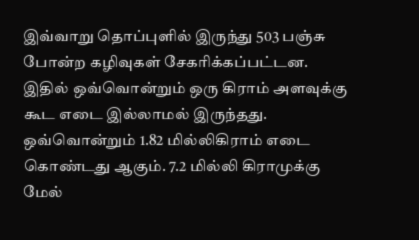இவ்வாறு தொப்புளில் இருந்து 503 பஞ்சு போன்ற கழிவுகள் சேகரிக்கப்பட்டன. இதில் ஒவ்வொன்றும் ஒரு கிராம் அளவுக்கு கூட எடை இல்லாமல் இருந்தது. ஒவ்வொன்றும் 1.82 மில்லிகிராம் எடை கொண்டது ஆகும். 7.2 மில்லி கிராமுக்கு மேல்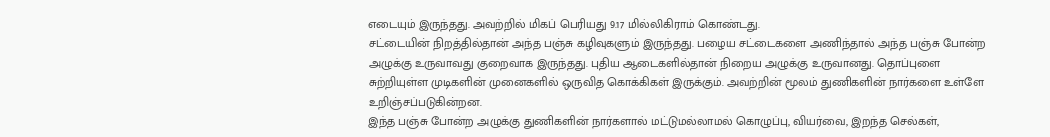எடையும் இருந்தது. அவற்றில் மிகப் பெரியது 9.17 மில்லிகிராம் கொண்டது.
சட்டையின் நிறத்தில்தான் அந்த பஞ்சு கழிவுகளும் இருந்தது. பழைய சட்டைகளை அணிந்தால் அந்த பஞ்சு போன்ற அழுக்கு உருவாவது குறைவாக இருந்தது. புதிய ஆடைகளில்தான் நிறைய அழுக்கு உருவானது. தொப்புளை சுற்றியுள்ள முடிகளின் முனைகளில் ஒருவித கொக்கிகள் இருக்கும். அவற்றின் மூலம் துணிகளின் நார்களை உள்ளே உறிஞ்சப்படுகின்றன.
இந்த பஞ்சு போன்ற அழுக்கு துணிகளின் நார்களால் மட்டுமல்லாமல் கொழுப்பு, வியர்வை, இறந்த செல்கள்,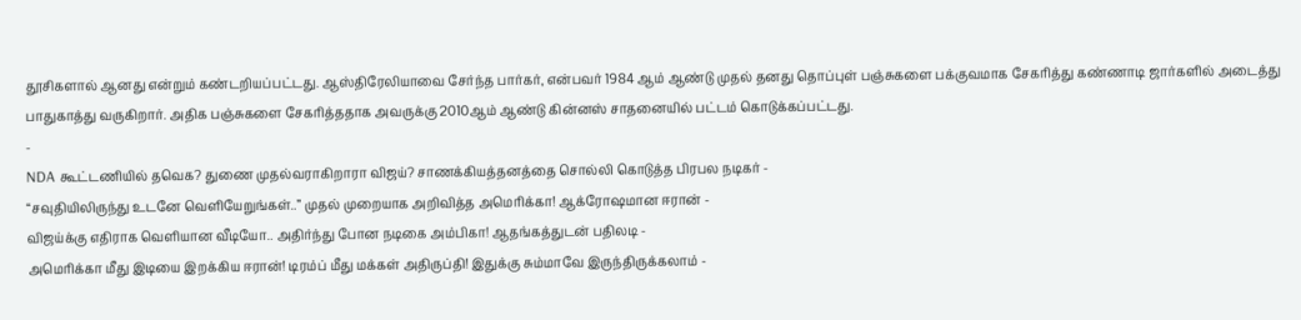தூசிகளால் ஆனது என்றும் கண்டறியப்பட்டது. ஆஸ்திரேலியாவை சேர்ந்த பார்கர், என்பவர் 1984 ஆம் ஆண்டு முதல் தனது தொப்புள் பஞ்சுகளை பக்குவமாக சேகரித்து கண்ணாடி ஜார்களில் அடைத்து பாதுகாத்து வருகிறார். அதிக பஞ்சுகளை சேகரித்ததாக அவருக்கு 2010ஆம் ஆண்டு கின்னஸ் சாதனையில் பட்டம் கொடுக்கப்பட்டது.
-
NDA கூட்டணியில் தவெக? துணை முதல்வராகிறாரா விஜய்? சாணக்கியத்தனத்தை சொல்லி கொடுத்த பிரபல நடிகர் -
“சவுதியிலிருந்து உடனே வெளியேறுங்கள்..” முதல் முறையாக அறிவித்த அமெரிக்கா! ஆக்ரோஷமான ஈரான் -
விஜய்க்கு எதிராக வெளியான வீடியோ.. அதிர்ந்து போன நடிகை அம்பிகா! ஆதங்கத்துடன் பதிலடி -
அமெரிக்கா மீது இடியை இறக்கிய ஈரான்! டிரம்ப் மீது மக்கள் அதிருப்தி! இதுக்கு சும்மாவே இருந்திருக்கலாம் -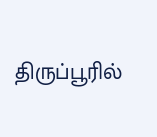திருப்பூரில்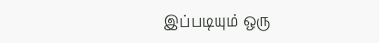இப்படியும் ஒரு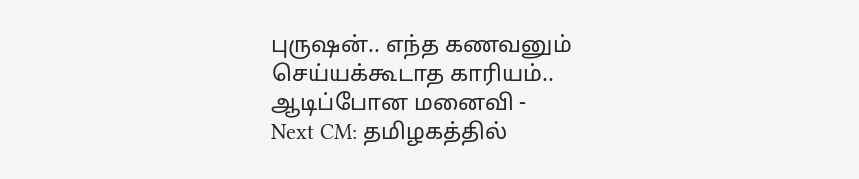புருஷன்.. எந்த கணவனும் செய்யக்கூடாத காரியம்.. ஆடிப்போன மனைவி -
Next CM: தமிழகத்தில்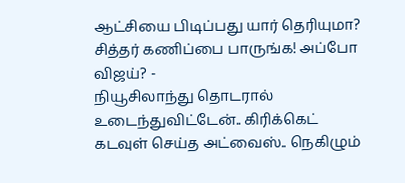ஆட்சியை பிடிப்பது யார் தெரியுமா? சித்தர் கணிப்பை பாருங்க! அப்போ விஜய்? -
நியூசிலாந்து தொடரால் உடைந்துவிட்டேன்.. கிரிக்கெட் கடவுள் செய்த அட்வைஸ்.. நெகிழும்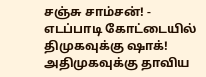சஞ்சு சாம்சன்! -
எடப்பாடி கோட்டையில் திமுகவுக்கு ஷாக்! அதிமுகவுக்கு தாவிய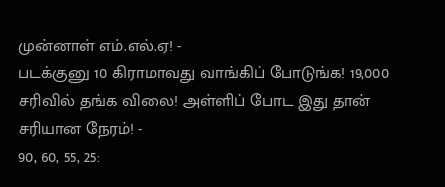முன்னாள் எம்.எல்.ஏ! -
படக்குனு 10 கிராமாவது வாங்கிப் போடுங்க! 19,000 சரிவில் தங்க விலை! அள்ளிப் போட இது தான் சரியான நேரம்! -
90, 60, 55, 25: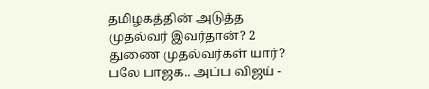தமிழகத்தின் அடுத்த முதல்வர் இவர்தான்? 2 துணை முதல்வர்கள் யார்? பலே பாஜக.. அப்ப விஜய் -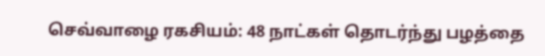செவ்வாழை ரகசியம்: 48 நாட்கள் தொடர்ந்து பழத்தை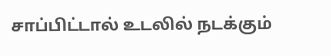சாப்பிட்டால் உடலில் நடக்கும்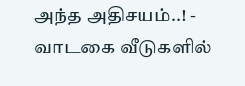அந்த அதிசயம்..! -
வாடகை வீடுகளில்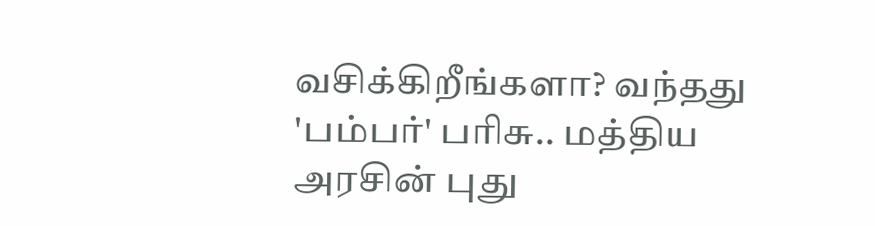வசிக்கிறீங்களா? வந்தது 'பம்பர்' பரிசு.. மத்திய அரசின் புது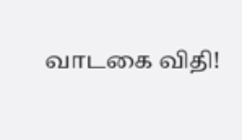வாடகை விதி!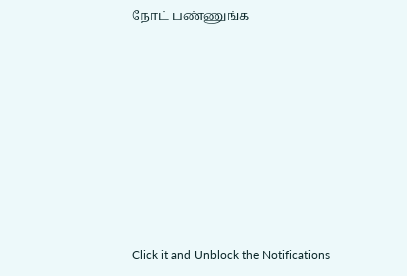நோட் பண்ணுங்க












Click it and Unblock the Notifications